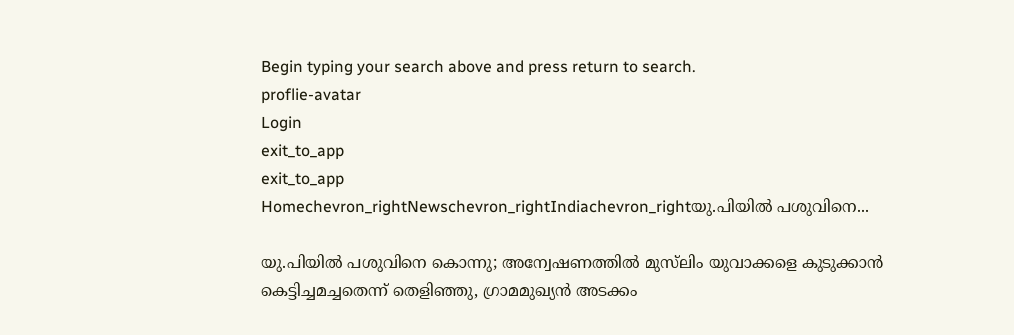Begin typing your search above and press return to search.
proflie-avatar
Login
exit_to_app
exit_to_app
Homechevron_rightNewschevron_rightIndiachevron_rightയു.പിയിൽ പശുവിനെ...

യു.പിയിൽ പശുവിനെ കൊന്നു; അന്വേഷണത്തിൽ മുസ്‍ലിം യുവാക്കളെ കുടുക്കാൻ കെട്ടിച്ചമച്ചതെന്ന് തെളിഞ്ഞു, ഗ്രാമമുഖ്യൻ അടക്കം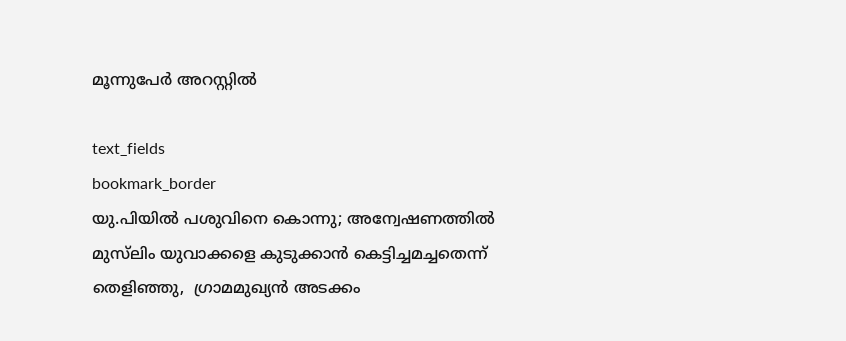മൂന്നുപേർ അറസ്റ്റിൽ

text_fields
bookmark_border
യു.പിയിൽ പശുവിനെ കൊന്നു; അന്വേഷണത്തിൽ മുസ്‍ലിം യുവാക്കളെ കുടുക്കാൻ കെട്ടിച്ചമച്ചതെന്ന് തെളിഞ്ഞു,  ഗ്രാമമുഖ്യൻ അടക്കം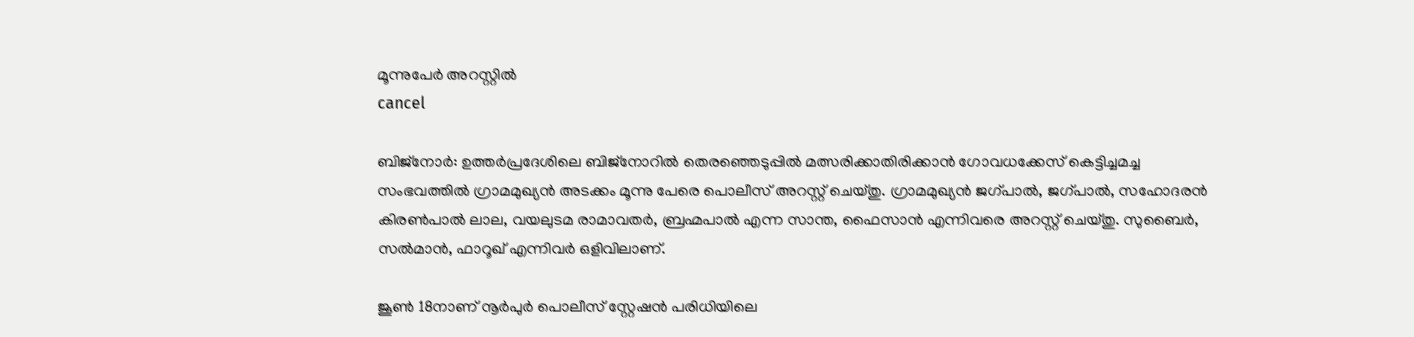മൂന്നുപേർ അറസ്റ്റിൽ
cancel

ബിജ്നോർ: ഉത്തർപ്രദേശിലെ ബിജ്നോറിൽ തെരഞ്ഞെടുപ്പിൽ മത്സരിക്കാതിരിക്കാൻ ഗോവധക്കേസ് കെട്ടിച്ചമച്ച സംഭവത്തിൽ ഗ്രാമമുഖ്യൻ അടക്കം മൂന്നു പേരെ പൊലീസ് അറസ്റ്റ് ചെയ്തു. ഗ്രാമമുഖ്യൻ ജഗ്പാൽ, ജഗ്പാൽ, സഹോദരൻ കിരൺപാൽ ലാല, വയലുടമ രാമാവതർ, ബ്രഹ്മപാൽ എന്ന സാന്ത, ഫൈസാൻ എന്നിവരെ അറസ്റ്റ് ചെയ്തു. സുബൈർ, സൽമാൻ, ഫാറൂഖ് എന്നിവർ ഒളിവിലാണ്.

ജൂൺ 18നാണ് നൂർപുർ പൊലീസ് സ്റ്റേഷൻ പരിധിയിലെ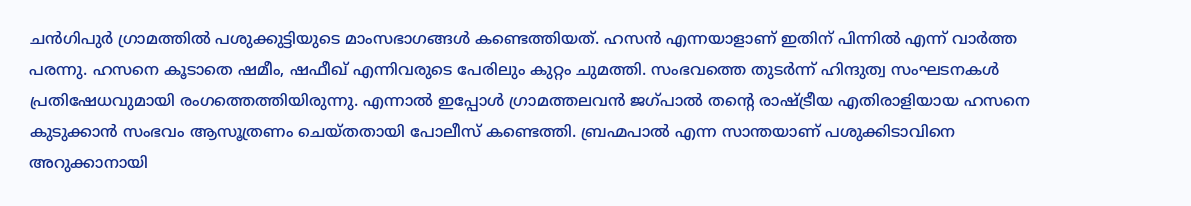ചൻഗിപുർ ഗ്രാമത്തിൽ പശുക്കുട്ടിയുടെ മാംസഭാഗങ്ങൾ കണ്ടെത്തിയത്. ഹസൻ എന്നയാളാണ് ഇതിന് പിന്നിൽ എന്ന് വാർത്ത പരന്നു. ഹസനെ കൂടാതെ ഷമീം, ഷഫീഖ് എന്നിവരുടെ പേരിലും കുറ്റം ചുമത്തി. സംഭവത്തെ തുടർന്ന് ഹിന്ദുത്വ സംഘടനകൾ പ്രതിഷേധവുമായി രംഗത്തെത്തിയിരുന്നു. എന്നാൽ ഇപ്പോൾ ഗ്രാമത്തലവൻ ജഗ്പാൽ തന്റെ രാഷ്ട്രീയ എതിരാളിയായ ഹസനെ കുടുക്കാൻ സംഭവം ആസൂത്രണം ചെയ്തതായി പോലീസ് കണ്ടെത്തി. ബ്രഹ്മപാൽ എന്ന സാന്തയാണ് പശുക്കിടാവിനെ അറുക്കാനായി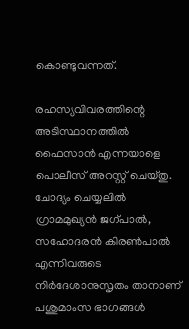കൊണ്ടുവന്നത്.

രഹസ്യവിവരത്തിന്റെ അടിസ്ഥാനത്തിൽ ഫൈസാൻ എന്നയാളെ പൊലീസ് അറസ്റ്റ് ചെയ്തു. ചോദ്യം ചെയ്യലിൽ ഗ്രാമമുഖ്യൻ ജഗ്പാൽ, സഹോദരൻ കിരൺപാൽ എന്നിവരുടെ നിർദേശാനുസൃതം താനാണ് പശുമാംസ ഭാഗങ്ങൾ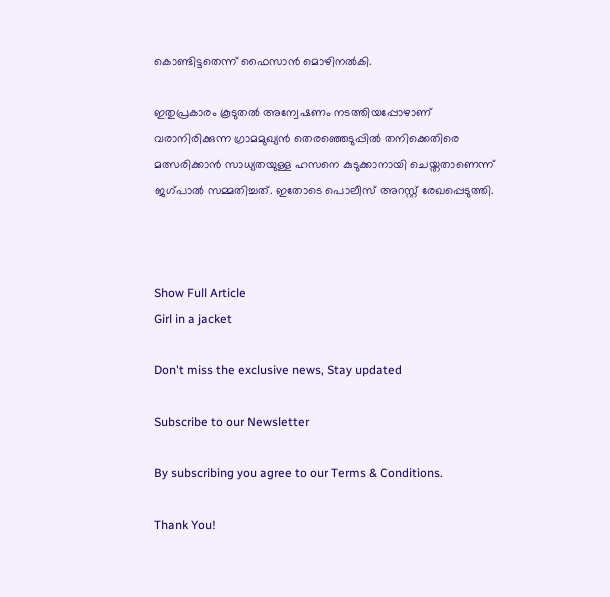കൊണ്ടിട്ടതെന്ന് ഫൈസാൻ മൊഴിനൽകി.

ഇതുപ്രകാരം കൂടുതൽ അന്വേഷണം നടത്തിയപ്പോഴാണ് വരാനിരിക്കുന്ന ഗ്രാമമുഖ്യൻ തെരഞ്ഞെടുപ്പിൽ തനിക്കെതിരെ മത്സരിക്കാൻ സാധ്യതയുള്ള ഹസനെ കുടുക്കാനായി ചെയ്തതാണെന്ന് ജഗ്പാൽ സമ്മതിച്ചത്. ഇതോടെ പൊലീസ് അറസ്റ്റ് രേഖപ്പെടുത്തി.



Show Full Article
Girl in a jacket

Don't miss the exclusive news, Stay updated

Subscribe to our Newsletter

By subscribing you agree to our Terms & Conditions.

Thank You!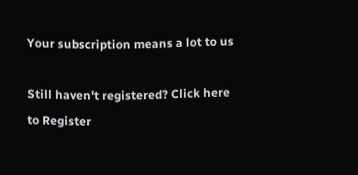Your subscription means a lot to us

Still haven't registered? Click here to Register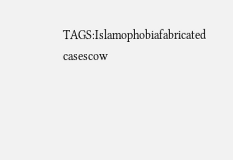TAGS:Islamophobiafabricated casescow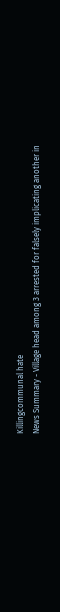Killingcommunal hate
News Summary - Village head among 3 arrested for falsely implicating another in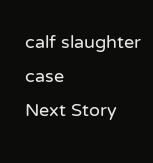calf slaughter case
Next Story